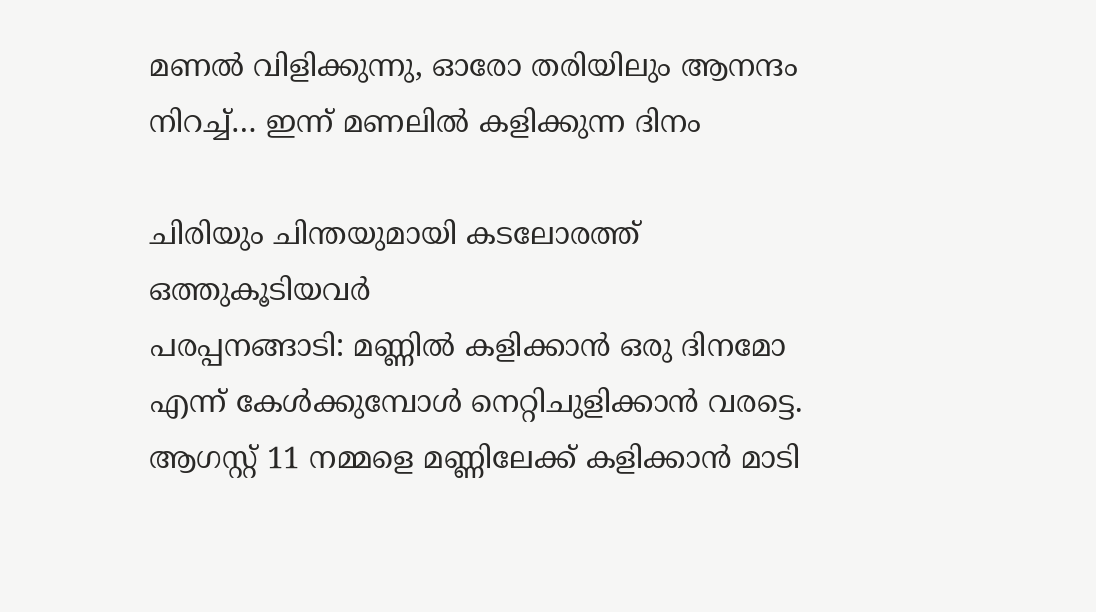മണൽ വിളിക്കുന്നു, ഓരോ തരിയിലും ആനന്ദം നിറച്ച്… ഇന്ന് മണലിൽ കളിക്കുന്ന ദിനം

ചിരിയും ചിന്തയുമായി കടലോരത്ത് ഒത്തുകൂടിയവർ
പരപ്പനങ്ങാടി: മണ്ണിൽ കളിക്കാൻ ഒരു ദിനമോ എന്ന് കേൾക്കുമ്പോൾ നെറ്റിചുളിക്കാൻ വരട്ടെ. ആഗസ്റ്റ് 11 നമ്മളെ മണ്ണിലേക്ക് കളിക്കാൻ മാടി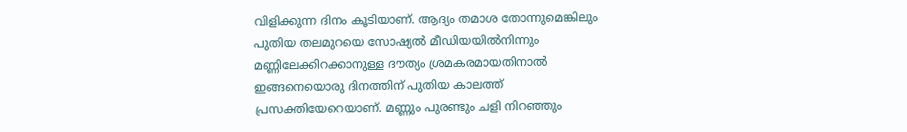വിളിക്കുന്ന ദിനം കൂടിയാണ്. ആദ്യം തമാശ തോന്നുമെങ്കിലും പുതിയ തലമുറയെ സോഷ്യൽ മീഡിയയിൽനിന്നും മണ്ണിലേക്കിറക്കാനുള്ള ദൗത്യം ശ്രമകരമായതിനാൽ ഇങ്ങനെയൊരു ദിനത്തിന് പുതിയ കാലത്ത് പ്രസക്തിയേറെയാണ്. മണ്ണും പുരണ്ടും ചളി നിറഞ്ഞും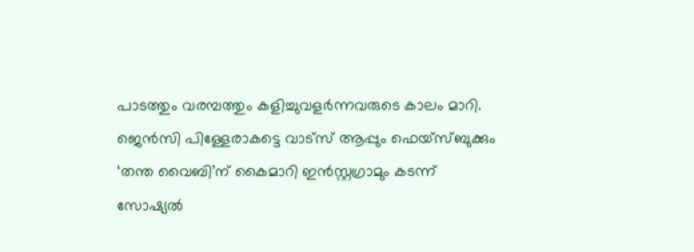പാടത്തും വരമ്പത്തും കളിച്ചുവളർന്നവരുടെ കാലം മാറി.
ജെൻസി പിള്ളേരാകട്ടെ വാട്സ് ആപ്പും ഫെയ്സ്ബുക്കും ‘തന്ത വൈബി’ന് കൈമാറി ഇൻസ്റ്റഗ്രാമും കടന്ന് സോഷ്യൽ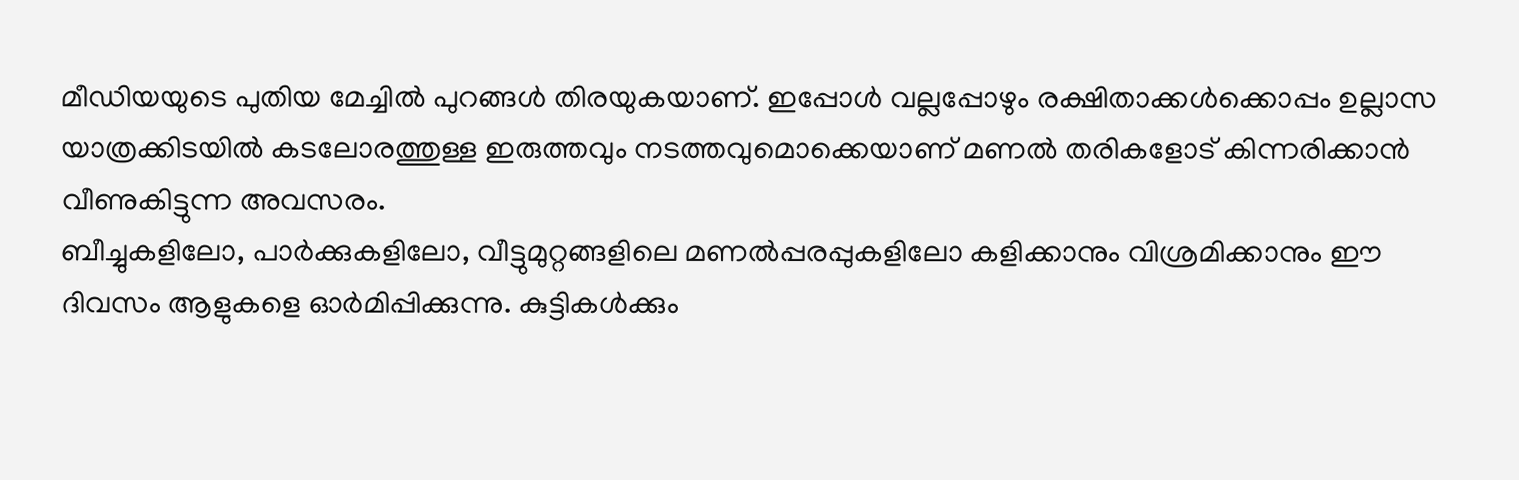മീഡിയയുടെ പുതിയ മേച്ചിൽ പുറങ്ങൾ തിരയുകയാണ്. ഇപ്പോൾ വല്ലപ്പോഴും രക്ഷിതാക്കൾക്കൊപ്പം ഉല്ലാസ യാത്രക്കിടയിൽ കടലോരത്തുള്ള ഇരുത്തവും നടത്തവുമൊക്കെയാണ് മണൽ തരികളോട് കിന്നരിക്കാൻ വീണുകിട്ടുന്ന അവസരം.
ബീച്ചുകളിലോ, പാർക്കുകളിലോ, വീട്ടുമുറ്റങ്ങളിലെ മണൽപ്പരപ്പുകളിലോ കളിക്കാനും വിശ്രമിക്കാനും ഈ ദിവസം ആളുകളെ ഓർമിപ്പിക്കുന്നു. കുട്ടികൾക്കും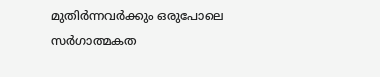മുതിർന്നവർക്കും ഒരുപോലെ സർഗാത്മകത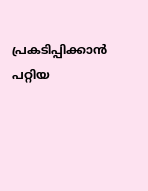പ്രകടിപ്പിക്കാൻ പറ്റിയ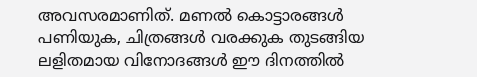അവസരമാണിത്. മണൽ കൊട്ടാരങ്ങൾ പണിയുക, ചിത്രങ്ങൾ വരക്കുക തുടങ്ങിയ ലളിതമായ വിനോദങ്ങൾ ഈ ദിനത്തിൽ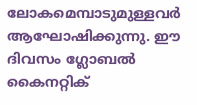ലോകമെമ്പാടുമുള്ളവർ ആഘോഷിക്കുന്നു. ഈ ദിവസം ഗ്ലോബൽ കൈനറ്റിക്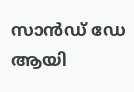സാൻഡ് ഡേ ആയി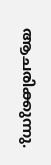ആചരിക്കുന്നു.